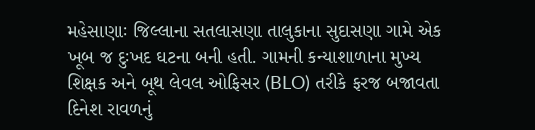મહેસાણાઃ જિલ્લાના સતલાસણા તાલુકાના સુદાસણા ગામે એક ખૂબ જ દુઃખદ ઘટના બની હતી. ગામની કન્યાશાળાના મુખ્ય શિક્ષક અને બૂથ લેવલ ઓફિસર (BLO) તરીકે ફરજ બજાવતા દિનેશ રાવળનું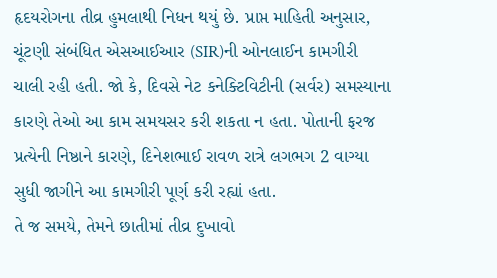હૃદયરોગના તીવ્ર હુમલાથી નિધન થયું છે. પ્રાપ્ત માહિતી અનુસાર, ચૂંટણી સંબંધિત એસઆઈઆર (SIR)ની ઓનલાઈન કામગીરી ચાલી રહી હતી. જો કે, દિવસે નેટ કનેક્ટિવિટીની (સર્વર) સમસ્યાના કારણે તેઓ આ કામ સમયસર કરી શકતા ન હતા. પોતાની ફરજ પ્રત્યેની નિષ્ઠાને કારણે, દિનેશભાઈ રાવળ રાત્રે લગભગ 2 વાગ્યા સુધી જાગીને આ કામગીરી પૂર્ણ કરી રહ્યાં હતા.
તે જ સમયે, તેમને છાતીમાં તીવ્ર દુખાવો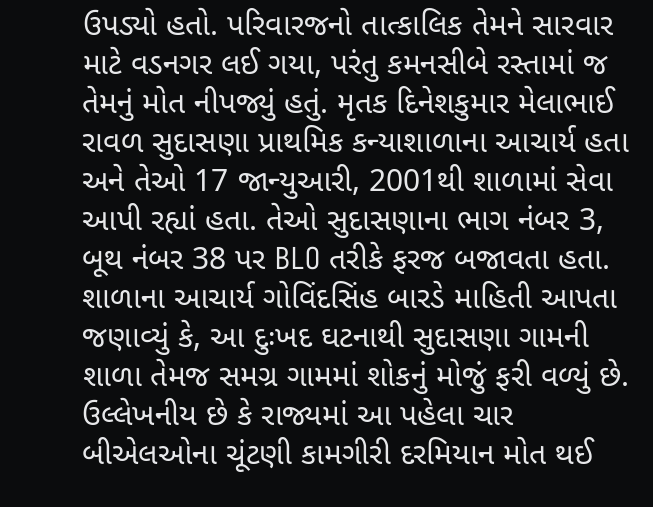ઉપડ્યો હતો. પરિવારજનો તાત્કાલિક તેમને સારવાર માટે વડનગર લઈ ગયા, પરંતુ કમનસીબે રસ્તામાં જ તેમનું મોત નીપજ્યું હતું. મૃતક દિનેશકુમાર મેલાભાઈ રાવળ સુદાસણા પ્રાથમિક કન્યાશાળાના આચાર્ય હતા અને તેઓ 17 જાન્યુઆરી, 2001થી શાળામાં સેવા આપી રહ્યાં હતા. તેઓ સુદાસણાના ભાગ નંબર 3, બૂથ નંબર 38 પર BLO તરીકે ફરજ બજાવતા હતા.
શાળાના આચાર્ય ગોવિંદસિંહ બારડે માહિતી આપતા જણાવ્યું કે, આ દુઃખદ ઘટનાથી સુદાસણા ગામની શાળા તેમજ સમગ્ર ગામમાં શોકનું મોજું ફરી વળ્યું છે. ઉલ્લેખનીય છે કે રાજ્યમાં આ પહેલા ચાર બીએલઓના ચૂંટણી કામગીરી દરમિયાન મોત થઈ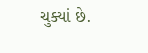ચુક્યાં છે.